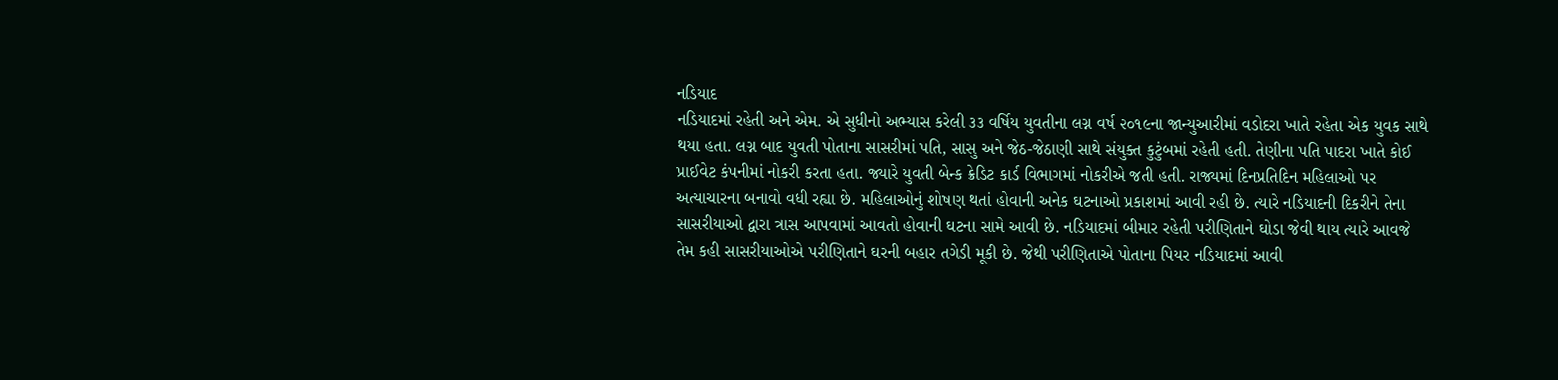નડિયાદ
નડિયાદમાં રહેતી અને એમ. એ સુધીનો અભ્યાસ કરેલી ૩૩ વર્ષિય યુવતીના લગ્ન વર્ષ ૨૦૧૯ના જાન્યુઆરીમાં વડોદરા ખાતે રહેતા એક યુવક સાથે થયા હતા. લગ્ન બાદ યુવતી પોતાના સાસરીમાં પતિ, સાસુ અને જેઠ-જેઠાણી સાથે સંયુક્ત કુટુંબમાં રહેતી હતી. તેણીના પતિ પાદરા ખાતે કોઈ પ્રાઈવેટ કંપનીમાં નોકરી કરતા હતા. જ્યારે યુવતી બેન્ક ક્રેડિટ કાર્ડ વિભાગમાં નોકરીએ જતી હતી. રાજ્યમાં દિનપ્રતિદિન મહિલાઓ પર અત્યાચારના બનાવો વધી રહ્યા છે. મહિલાઓનું શોષણ થતાં હોવાની અનેક ઘટનાઓ પ્રકાશમાં આવી રહી છે. ત્યારે નડિયાદની દિકરીને તેના સાસરીયાઓ દ્વારા ત્રાસ આપવામાં આવતો હોવાની ઘટના સામે આવી છે. નડિયાદમાં બીમાર રહેતી પરીણિતાને ઘોડા જેવી થાય ત્યારે આવજે તેમ કહી સાસરીયાઓએ પરીણિતાને ઘરની બહાર તગેડી મૂકી છે. જેથી પરીણિતાએ પોતાના પિયર નડિયાદમાં આવી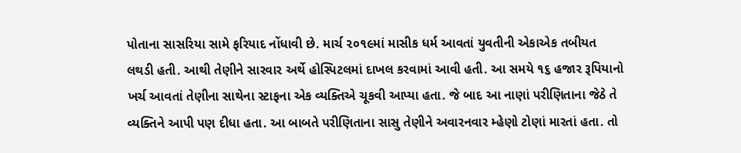પોતાના સાસરિયા સામે ફરિયાદ નોંધાવી છે. માર્ચ ૨૦૧૯માં માસીક ધર્મ આવતાં યુવતીની એકાએક તબીયત લથડી હતી. આથી તેણીને સારવાર અર્થે હોસ્પિટલમાં દાખલ કરવામાં આવી હતી. આ સમયે ૧૬ હજાર રૂપિયાનો ખર્ચ આવતાં તેણીના સાથેના સ્ટાફના એક વ્યક્તિએ ચૂકવી આપ્યા હતા. જે બાદ આ નાણાં પરીણિતાના જેઠે તે વ્યક્તિને આપી પણ દીધા હતા. આ બાબતે પરીણિતાના સાસુ તેણીને અવારનવાર મ્હેણો ટોણાં મારતાં હતા. તો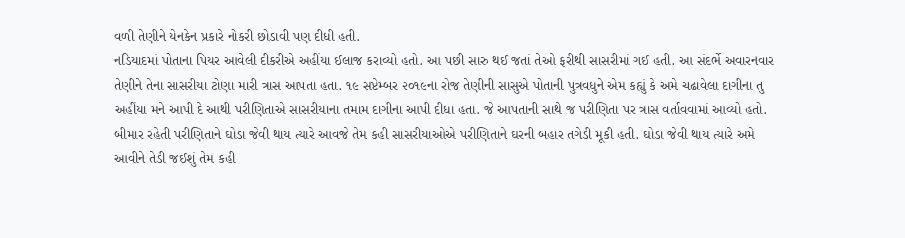વળી તેણીને યેનકેન પ્રકારે નોકરી છોડાવી પણ દીધી હતી.
નડિયાદમાં પોતાના પિયર આવેલી દીકરીએ અહીંયા ઈલાજ કરાવ્યો હતો. આ પછી સારુ થઈ જતાં તેઓ ફરીથી સાસરીમાં ગઈ હતી. આ સંદર્ભે અવારનવાર તેણીને તેના સાસરીયા ટોણા મારી ત્રાસ આપતા હતા. ૧૯ સપ્ટેમ્બર ૨૦૧૯ના રોજ તેણીની સાસુએ પોતાની પુત્રવધુને એમ કહ્યું કે અમે ચઢાવેલા દાગીના તુ અહીંયા મને આપી દે આથી પરીણિતાએ સાસરીયાના તમામ દાગીના આપી દીધા હતા. જે આપતાની સાથે જ પરીણિતા પર ત્રાસ વર્તાવવામાં આવ્યો હતો. બીમાર રહેતી પરીણિતાને ઘોડા જેવી થાય ત્યારે આવજે તેમ કહી સાસરીયાઓએ પરીણિતાને ઘરની બહાર તગેડી મૂકી હતી. ઘોડા જેવી થાય ત્યારે અમે આવીને તેડી જઈશું તેમ કહી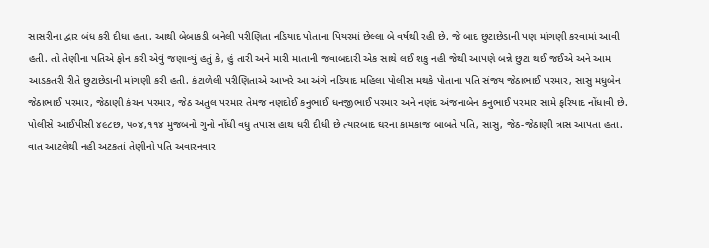સાસરીના દ્વાર બંધ કરી દીધા હતા. આથી બેબાકડી બનેલી પરીણિતા નડિયાદ પોતાના પિયરમાં છેલ્લા બે વર્ષથી રહી છે. જે બાદ છુટાછેડાની પણ માંગણી કરવામાં આવી હતી. તો તેણીના પતિએ ફોન કરી એવું જણાવ્યું હતું કે, હું તારી અને મારી માતાની જવાબદારી એક સાથે લઈ શકુ નહી જેથી આપણે બન્ને છુટા થઈ જઈએ અને આમ આડકતરી રીતે છુટાછેડાની માંગણી કરી હતી. કંટાળેલી પરીણિતાએ આખરે આ અંગે નડિયાદ મહિલા પોલીસ મથકે પોતાના પતિ સંજય જેઠાભાઈ પરમાર, સાસુ મધુબેન જેઠાભાઈ પરમાર, જેઠાણી કંચન પરમાર, જેઠ અતુલ પરમાર તેમજ નણદોઈ કનુભાઈ ધનજીભાઈ પરમાર અને નણંદ અંજનાબેન કનુભાઈ પરમાર સામે ફરિયાદ નોંધાવી છે. પોલીસે આઈપીસી ૪૯૮છ, ૫૦૪,૧૧૪ મુજબનો ગુનો નોંધી વધુ તપાસ હાથ ધરી દીધી છે ત્યારબાદ ઘરના કામકાજ બાબતે પતિ, સાસુ, જેઠ-જેઠાણી ત્રાસ આપતા હતા. વાત આટલેથી નહી અટકતાં તેણીનો પતિ અવારનવાર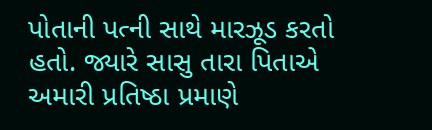પોતાની પત્ની સાથે મારઝૂડ કરતો હતો. જ્યારે સાસુ તારા પિતાએ અમારી પ્રતિષ્ઠા પ્રમાણે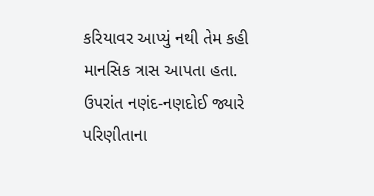કરિયાવર આપ્યું નથી તેમ કહી માનસિક ત્રાસ આપતા હતા. ઉપરાંત નણંદ-નણદોઈ જ્યારે પરિણીતાના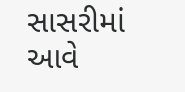સાસરીમાં આવે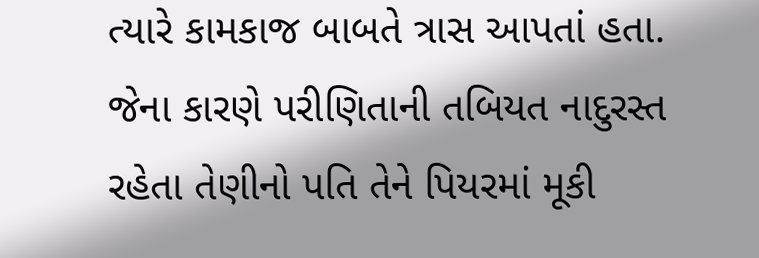ત્યારે કામકાજ બાબતે ત્રાસ આપતાં હતા. જેના કારણે પરીણિતાની તબિયત નાદુરસ્ત રહેતા તેણીનો પતિ તેને પિયરમાં મૂકી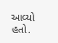આવ્યો હતો.